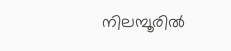നിലമ്പൂരില്‍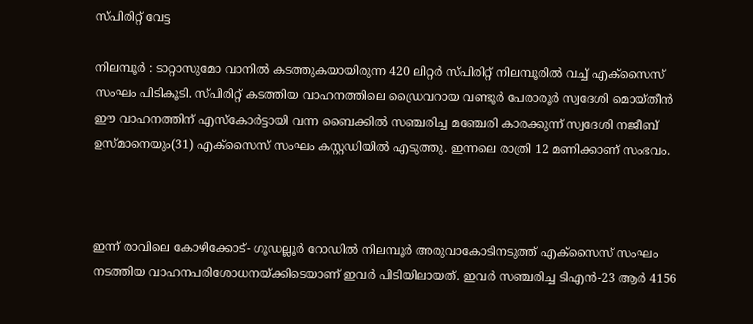സ്പിരിറ്റ് വേട്ട

നിലമ്പൂര്‍ : ടാറ്റാസുമോ വാനില്‍ കടത്തുകയായിരുന്ന 420 ലിറ്റര്‍ സ്പിരിറ്റ് നിലമ്പൂരില്‍ വച്ച് എക്‌സൈസ് സംഘം പിടികൂടി. സ്പിരിറ്റ് കടത്തിയ വാഹനത്തിലെ ഡ്രൈവറായ വണ്ടൂര്‍ പേരാരൂര്‍ സ്വദേശി മൊയ്തീന്‍ ഈ വാഹനത്തിന് എസ്‌കോര്‍ട്ടായി വന്ന ബൈക്കില്‍ സഞ്ചരിച്ച മഞ്ചേരി കാരക്കുന്ന് സ്വദേശി നജീബ് ഉസ്മാനെയും(31) എക്‌സൈസ് സംഘം കസ്റ്റഡിയില്‍ എടുത്തു. ഇന്നലെ രാത്രി 12 മണിക്കാണ് സംഭവം.



ഇന്ന് രാവിലെ കോഴിക്കോട്- ഗൂഡല്ലൂര്‍ റോഡില്‍ നിലമ്പൂര്‍ അരുവാകോടിനടുത്ത് എക്‌സൈസ് സംഘം നടത്തിയ വാഹനപരിശോധനയ്ക്കിടെയാണ് ഇവര്‍ പിടിയിലായത്. ഇവര്‍ സഞ്ചരിച്ച ടിഎന്‍-23 ആര്‍ 4156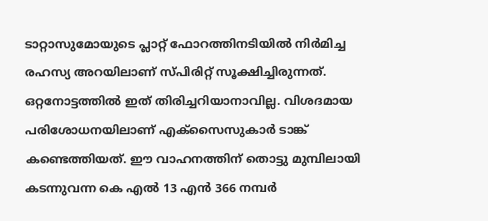ടാറ്റാസുമോയുടെ പ്ലാറ്റ് ഫോറത്തിനടിയില്‍ നിര്‍മിച്ച രഹസ്യ അറയിലാണ് സ്പിരിറ്റ് സൂക്ഷിച്ചിരുന്നത്. ഒറ്റനോട്ടത്തില്‍ ഇത് തിരിച്ചറിയാനാവില്ല. വിശദമായ പരിശോധനയിലാണ് എക്‌സൈസുകാര്‍ ടാങ്ക് കണ്ടെത്തിയത്. ഈ വാഹനത്തിന് തൊട്ടു മുമ്പിലായി കടന്നുവന്ന കെ എല്‍ 13 എന്‍ 366 നമ്പര്‍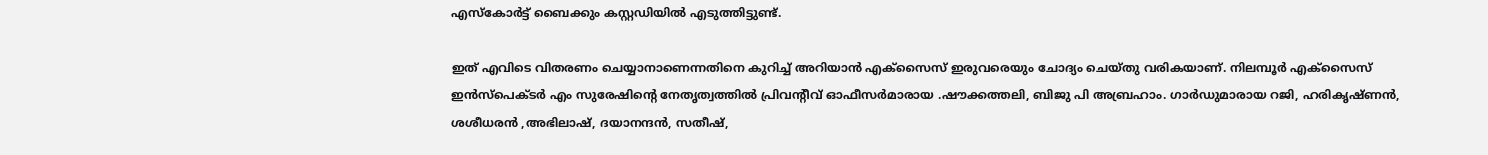എസ്‌കോര്‍ട്ട് ബൈക്കും കസ്റ്റഡിയില്‍ എടുത്തിട്ടുണ്ട്.

ഇത് എവിടെ വിതരണം ചെയ്യാനാണെന്നതിനെ കുറിച്ച് അറിയാന്‍ എക്‌സൈസ് ഇരുവരെയും ചോദ്യം ചെയ്തു വരികയാണ്. നിലമ്പൂര്‍ എക്‌സൈസ് ഇന്‍സ്‌പെക്ടര്‍ എം സുരേഷിന്റെ നേതൃത്വത്തില്‍ പ്രിവന്റീവ് ഓഫീസര്‍മാരായ .ഷൗക്കത്തലി, ബിജു പി അബ്രഹാം. ഗാര്‍ഡുമാരായ റജി, ഹരികൃഷ്ണന്‍, ശശീധരന്‍ ,അഭിലാഷ്, ദയാനന്ദന്‍, സതീഷ്,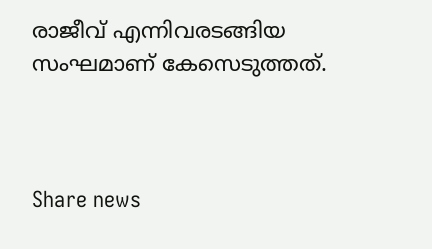രാജീവ് എന്നിവരടങ്ങിയ സംഘമാണ് കേസെടുത്തത്.



Share news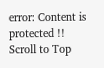error: Content is protected !!
Scroll to Top